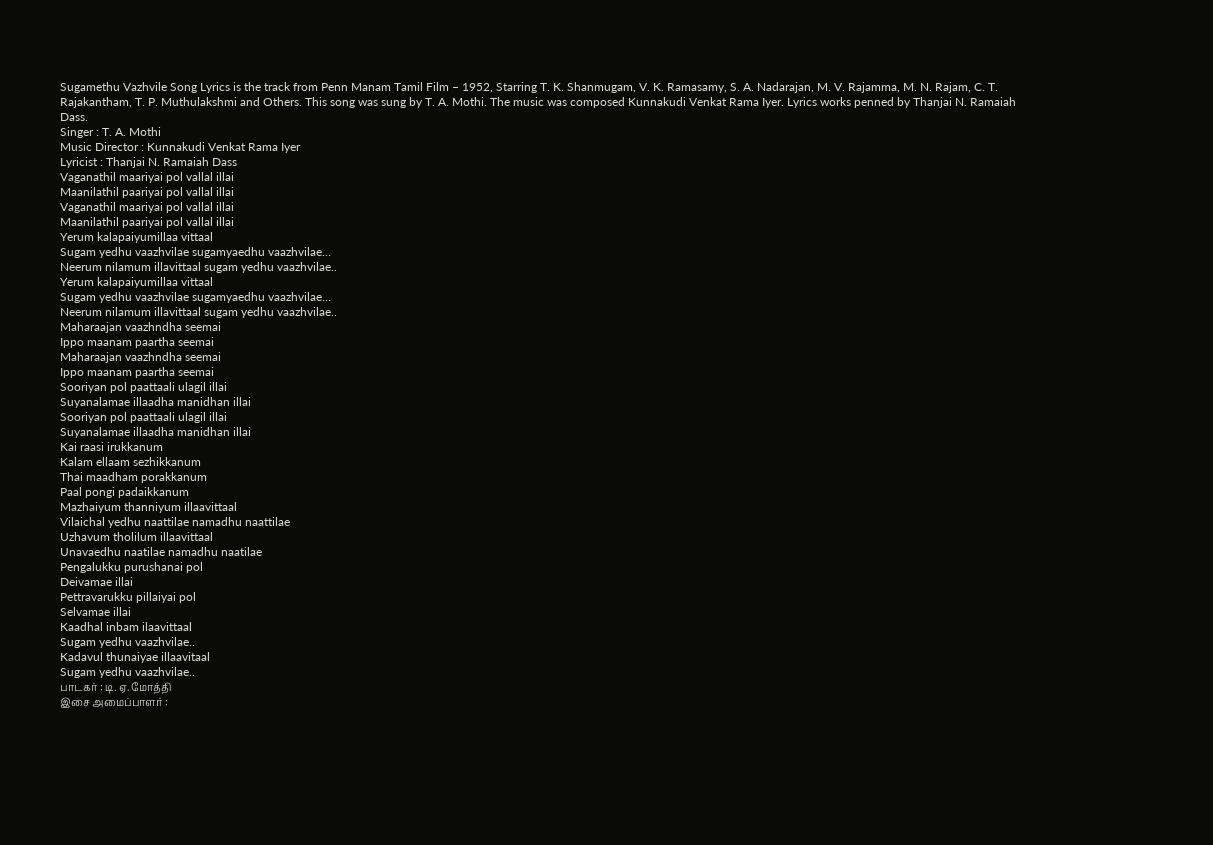Sugamethu Vazhvile Song Lyrics is the track from Penn Manam Tamil Film – 1952, Starring T. K. Shanmugam, V. K. Ramasamy, S. A. Nadarajan, M. V. Rajamma, M. N. Rajam, C. T. Rajakantham, T. P. Muthulakshmi and Others. This song was sung by T. A. Mothi. The music was composed Kunnakudi Venkat Rama Iyer. Lyrics works penned by Thanjai N. Ramaiah Dass.
Singer : T. A. Mothi
Music Director : Kunnakudi Venkat Rama Iyer
Lyricist : Thanjai N. Ramaiah Dass
Vaganathil maariyai pol vallal illai
Maanilathil paariyai pol vallal illai
Vaganathil maariyai pol vallal illai
Maanilathil paariyai pol vallal illai
Yerum kalapaiyumillaa vittaal
Sugam yedhu vaazhvilae sugamyaedhu vaazhvilae…
Neerum nilamum illavittaal sugam yedhu vaazhvilae..
Yerum kalapaiyumillaa vittaal
Sugam yedhu vaazhvilae sugamyaedhu vaazhvilae…
Neerum nilamum illavittaal sugam yedhu vaazhvilae..
Maharaajan vaazhndha seemai
Ippo maanam paartha seemai
Maharaajan vaazhndha seemai
Ippo maanam paartha seemai
Sooriyan pol paattaali ulagil illai
Suyanalamae illaadha manidhan illai
Sooriyan pol paattaali ulagil illai
Suyanalamae illaadha manidhan illai
Kai raasi irukkanum
Kalam ellaam sezhikkanum
Thai maadham porakkanum
Paal pongi padaikkanum
Mazhaiyum thanniyum illaavittaal
Vilaichal yedhu naattilae namadhu naattilae
Uzhavum tholilum illaavittaal
Unavaedhu naatilae namadhu naatilae
Pengalukku purushanai pol
Deivamae illai
Pettravarukku pillaiyai pol
Selvamae illai
Kaadhal inbam ilaavittaal
Sugam yedhu vaazhvilae..
Kadavul thunaiyae illaavitaal
Sugam yedhu vaazhvilae..
பாடகர் : டி. ஏ. மோத்தி
இசை அமைப்பாளர் :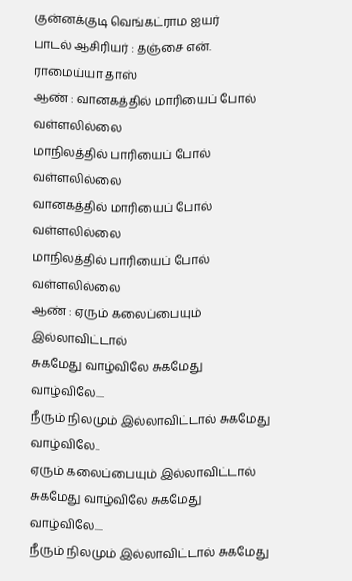குன்னக்குடி வெங்கட்ராம ஐயர்
பாடல் ஆசிரியர் : தஞ்சை என். ராமைய்யா தாஸ்
ஆண் : வானகத்தில் மாரியைப் போல் வள்ளலில்லை
மாநிலத்தில் பாரியைப் போல் வள்ளலில்லை
வானகத்தில் மாரியைப் போல் வள்ளலில்லை
மாநிலத்தில் பாரியைப் போல் வள்ளலில்லை
ஆண் : ஏரும் கலைப்பையும் இல்லாவிட்டால்
சுகமேது வாழ்விலே சுகமேது வாழ்விலே....
நீரும் நிலமும் இல்லாவிட்டால் சுகமேது வாழ்விலே..
ஏரும் கலைப்பையும் இல்லாவிட்டால்
சுகமேது வாழ்விலே சுகமேது வாழ்விலே....
நீரும் நிலமும் இல்லாவிட்டால் சுகமேது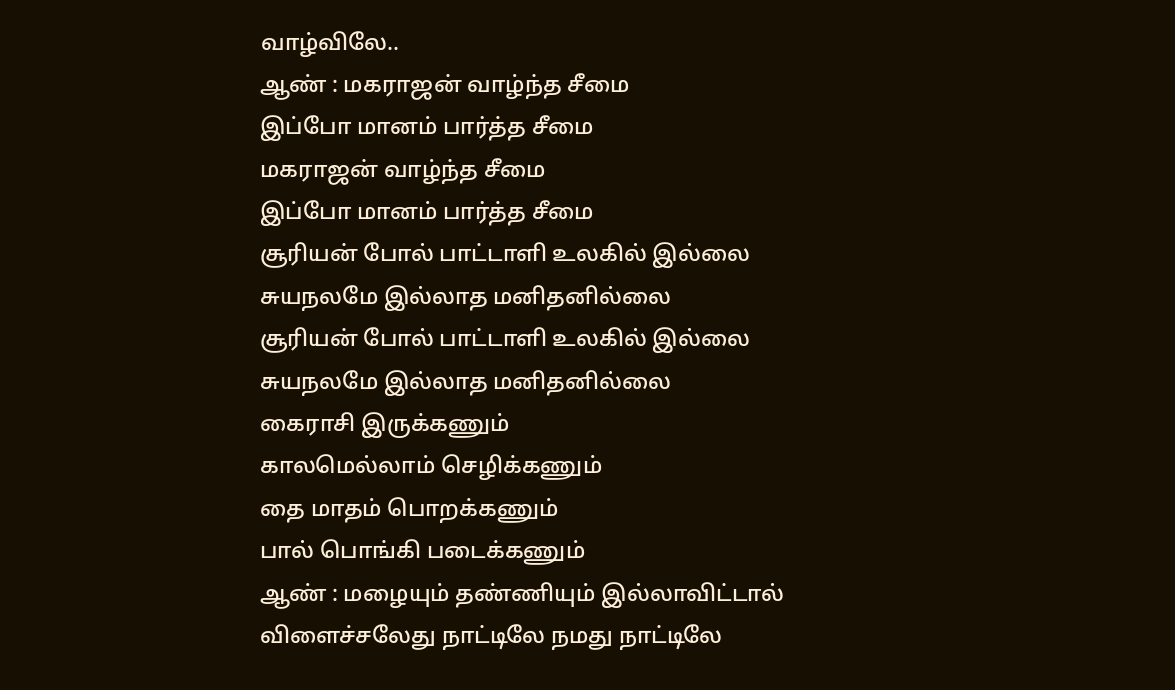வாழ்விலே..
ஆண் : மகராஜன் வாழ்ந்த சீமை
இப்போ மானம் பார்த்த சீமை
மகராஜன் வாழ்ந்த சீமை
இப்போ மானம் பார்த்த சீமை
சூரியன் போல் பாட்டாளி உலகில் இல்லை
சுயநலமே இல்லாத மனிதனில்லை
சூரியன் போல் பாட்டாளி உலகில் இல்லை
சுயநலமே இல்லாத மனிதனில்லை
கைராசி இருக்கணும்
காலமெல்லாம் செழிக்கணும்
தை மாதம் பொறக்கணும்
பால் பொங்கி படைக்கணும்
ஆண் : மழையும் தண்ணியும் இல்லாவிட்டால்
விளைச்சலேது நாட்டிலே நமது நாட்டிலே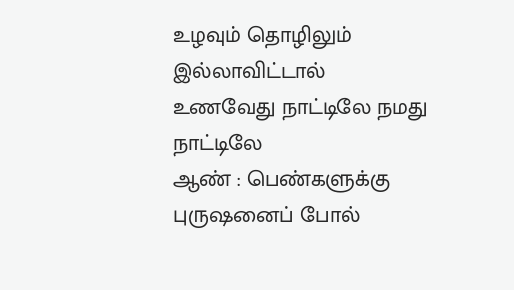உழவும் தொழிலும் இல்லாவிட்டால்
உணவேது நாட்டிலே நமது நாட்டிலே
ஆண் : பெண்களுக்கு புருஷனைப் போல்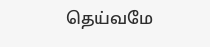தெய்வமே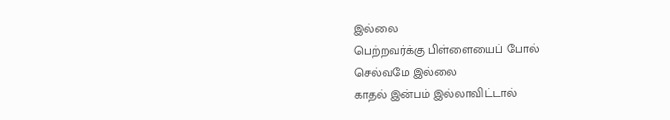இல்லை
பெற்றவர்க்கு பிள்ளையைப் போல்
செல்வமே இல்லை
காதல் இன்பம் இல்லாவிட்டால்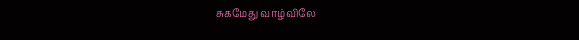சுகமேது வாழ்விலே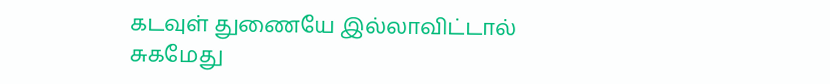கடவுள் துணையே இல்லாவிட்டால்
சுகமேது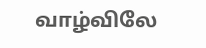வாழ்விலே